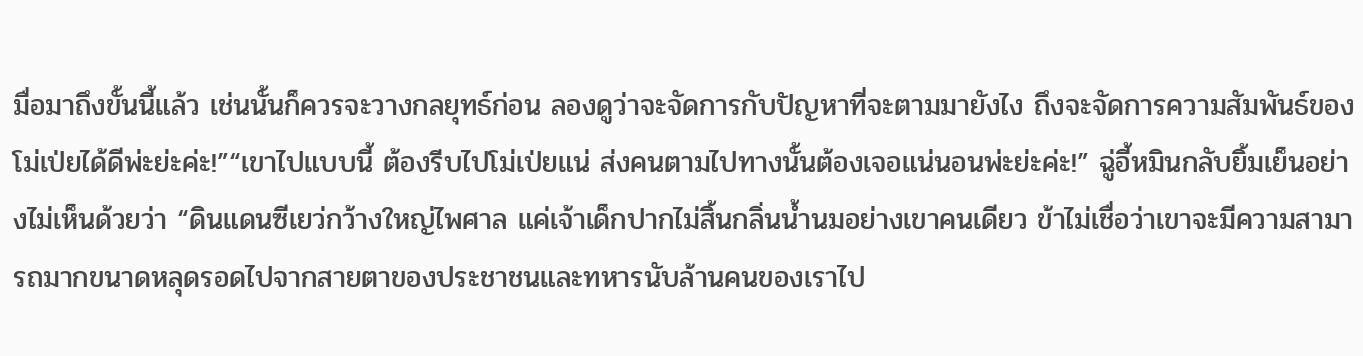มื่อมาถึงขั้นนี้แล้ว เช่นนั้นก็ควรจะวางกลยุทธ์ก่อน ลองดูว่าจะจัดการกับปัญหาที่จะตามมายังไง ถึงจะจัดการความสัมพันธ์ของโม่เป่ยได้ดีพ่ะย่ะค่ะ!”“เขาไปแบบนี้ ต้องรีบไปโม่เป่ยแน่ ส่งคนตามไปทางนั้นต้องเจอแน่นอนพ่ะย่ะค่ะ!” ฉู่อี้หมินกลับยิ้มเย็นอย่างไม่เห็นด้วยว่า “ดินแดนซีเยว่กว้างใหญ่ไพศาล แค่เจ้าเด็กปากไม่สิ้นกลิ่นน้ำนมอย่างเขาคนเดียว ข้าไม่เชื่อว่าเขาจะมีความสามารถมากขนาดหลุดรอดไปจากสายตาของประชาชนและทหารนับล้านคนของเราไป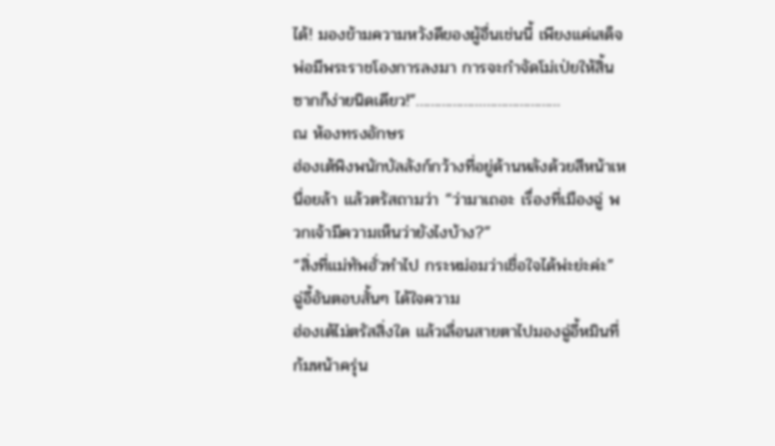ได้! มองข้ามความหวังดีของผู้อื่นเช่นนี้ เพียงแค่เสด็จพ่อมีพระราชโองการลงมา การจะกำจัดโม่เป่ยให้สิ้นซากก็ง่ายนิดเดียว!”…………………………………
ณ ห้องทรงอักษร
ฮ่องเต้พิงพนักบัลลังก์กว้างที่อยู่ด้านหลังด้วยสีหน้าเหนื่อยล้า แล้วตรัสถามว่า “ว่ามาเถอะ เรื่องที่เมืองฉู่ พวกเจ้ามีความเห็นว่ายังไงบ้าง?”
“สิ่งที่แม่ทัพฮั่วทำไป กระหม่อมว่าเชื่อใจได้พ่ะย่ะค่ะ” ฉู่อี้อันตอบสั้นๆ ได้ใจความ
ฮ่องเต้ไม่ตรัสสิ่งใด แล้วเลื่อนสายตาไปมองฉู่อี้หมินที่ก้มหน้าครุ่น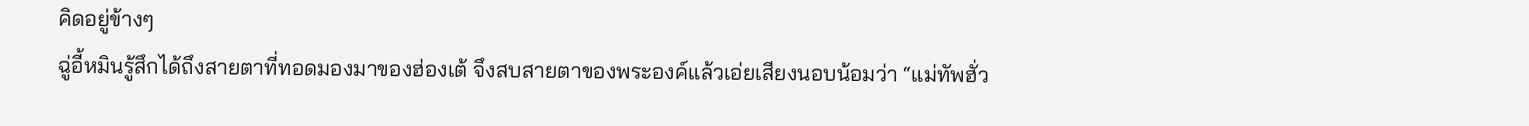คิดอยู่ข้างๆ
ฉู่อี้หมินรู้สึกได้ถึงสายตาที่ทอดมองมาของฮ่องเต้ จึงสบสายตาของพระองค์แล้วเอ่ยเสียงนอบน้อมว่า “แม่ทัพฮั่ว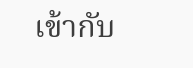เข้ากับ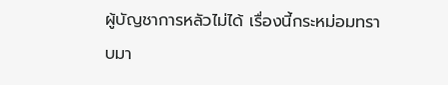ผู้บัญชาการหลัวไม่ได้ เรื่องนี้กระหม่อมทราบมา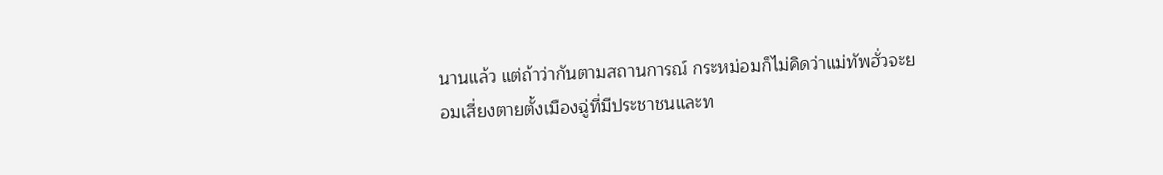นานแล้ว แต่ถ้าว่ากันตามสถานการณ์ กระหม่อมก็ไม่คิดว่าแม่ทัพฮั่วจะยอมเสี่ยงตายตั้งเมืองฉู่ที่มีประชาชนและท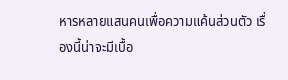หารหลายแสนคนเพื่อความแค้นส่วนตัว เรื่องนี้น่าจะมีเบื้อ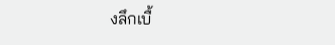งลึกเบื้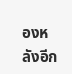องหลังอีก